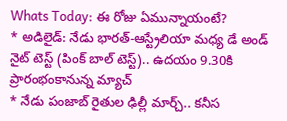Whats Today: ఈ రోజు ఏమున్నాయంటే?
* అడిలైడ్: నేడు భారత్-ఆస్ట్రేలియా మధ్య డే అండ్ నైట్ టెస్ట్ (పింక్ బాల్ టెస్ట్).. ఉదయం 9.30కి ప్రారంభంకానున్న మ్యాచ్
* నేడు పంజాబ్ రైతుల ఢిల్లీ మార్చ్.. కనీస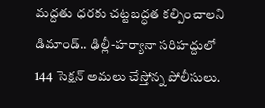మద్దతు ధరకు చట్టబద్ధత కల్పించాలని డిమాండ్.. ఢిల్లీ-హర్యానా సరిహద్దులో 144 సెక్షన్ అమలు చేస్తోన్న పోలీసులు.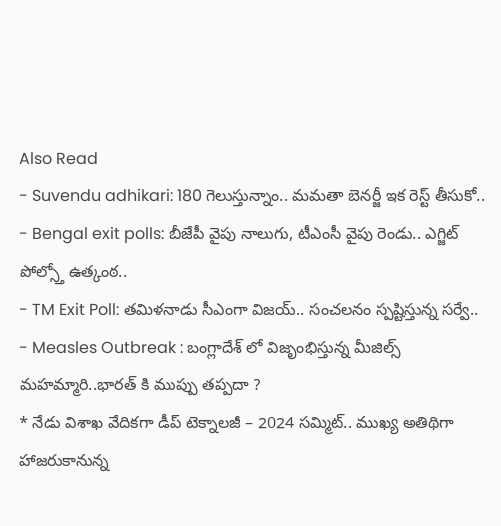Also Read
- Suvendu adhikari: 180 గెలుస్తున్నాం.. మమతా బెనర్జీ ఇక రెస్ట్ తీసుకో..
- Bengal exit polls: బీజేపీ వైపు నాలుగు, టీఎంసీ వైపు రెండు.. ఎగ్జిట్ పోల్స్తో ఉత్కంఠ..
- TM Exit Poll: తమిళనాడు సీఎంగా విజయ్.. సంచలనం స్పష్టిస్తున్న సర్వే..
- Measles Outbreak : బంగ్లాదేశ్ లో విజృంభిస్తున్న మీజిల్స్ మహమ్మారి..భారత్ కి ముప్పు తప్పదా ?
* నేడు విశాఖ వేదికగా డీప్ టెక్నాలజీ – 2024 సమ్మిట్.. ముఖ్య అతిథిగా హాజరుకానున్న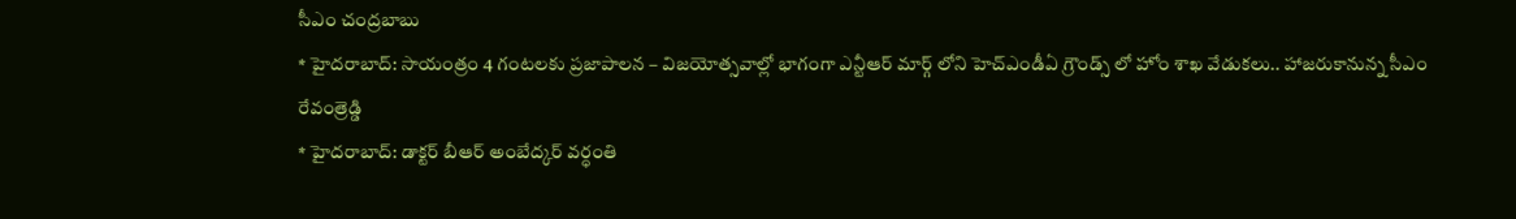సీఎం చంద్రబాబు
* హైదరాబాద్: సాయంత్రం 4 గంటలకు ప్రజాపాలన – విజయోత్సవాల్లో భాగంగా ఎన్టీఆర్ మార్గ్ లోని హెచ్ఎండీఏ గ్రౌండ్స్ లో హోం శాఖ వేడుకలు.. హాజరుకానున్న సీఎం రేవంత్రెడ్డి
* హైదరాబాద్: డాక్టర్ బీఆర్ అంబేద్కర్ వర్ధంతి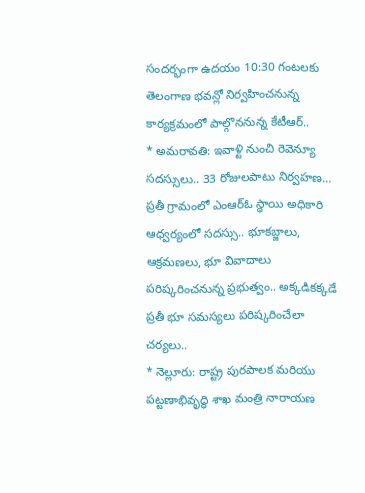సందర్భంగా ఉదయం 10:30 గంటలకు తెలంగాణ భవన్లో నిర్వహించనున్న కార్యక్రమంలో పాల్గొననున్న కేటీఆర్..
* అమరావతి: ఇవాళ్టి నుంచి రెవెన్యూ సదస్సులు.. 33 రోజులపాటు నిర్వహణ… ప్రతీ గ్రామంలో ఎంఆర్ఓ స్ధాయి అధికారి ఆధ్వర్యంలో సదస్సు.. భూకబ్జాలు, ఆక్రమణలు, భూ వివాదాలు పరిష్కరించనున్న ప్రభుత్వం.. అక్కడికక్కడే ప్రతీ భూ సమస్యలు పరిష్కరించేలా చర్యలు..
* నెల్లూరు: రాష్ట్ర పురపాలక మరియు పట్టణాభివృద్ధి శాఖ మంత్రి నారాయణ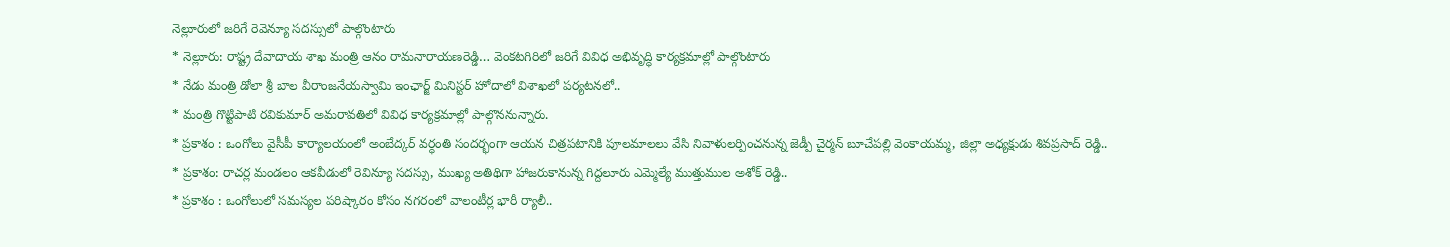నెల్లూరులో జరిగే రెవెన్యూ సదస్సులో పాల్గొంటారు
* నెల్లూరు: రాష్ట్ర దేవాదాయ శాఖ మంత్రి ఆనం రామనారాయణరెడ్డి… వెంకటగిరిలో జరిగే వివిధ అభివృద్ధి కార్యక్రమాల్లో పాల్గొంటారు
* నేడు మంత్రి డోలా శ్రీ బాల వీరాంజనేయస్వామి ఇంఛార్జ్ మినిస్టర్ హోదాలో విశాఖలో పర్యటనలో..
* మంత్రి గొట్టిపాటి రవికుమార్ అమరావతిలో వివిధ కార్యక్రమాల్లో పాల్గొననున్నారు.
* ప్రకాశం : ఒంగోలు వైసీపీ కార్యాలయంలో అంబేద్కర్ వర్ధంతి సందర్భంగా ఆయన చిత్రపటానికి పూలమాలలు వేసి నివాళులర్పించనున్న జెడ్పీ చైర్మన్ బూచేపల్లి వెంకాయమ్మ, జిల్లా అధ్యక్షుడు శివప్రసాద్ రెడ్డి..
* ప్రకాశం: రాచర్ల మండలం ఆకవీడులో రెవిన్యూ సదస్సు, ముఖ్య అతిథిగా హాజరుకానున్న గిద్దలూరు ఎమ్మెల్యే ముత్తుముల అశోక్ రెడ్డి..
* ప్రకాశం : ఒంగోలులో సమస్యల పరిష్కారం కోసం నగరంలో వాలంటీర్ల భారీ ర్యాలీ..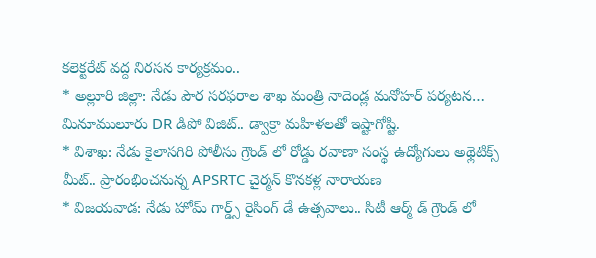కలెక్టరేట్ వద్ద నిరసన కార్యక్రమం..
* అల్లూరి జిల్లా: నేడు పౌర సరఫరాల శాఖ మంత్రి నాదెండ్ల మనోహర్ పర్యటన… మినూములూరు DR డిపో విజిట్.. డ్వాక్రా మహిళలతో ఇష్టాగోష్టి.
* విశాఖ: నేడు కైలాసగిరి పోలీసు గ్రౌండ్ లో రోడ్డు రవాణా సంస్థ ఉద్యోగులు అథ్లెటిక్స్ మీట్.. ప్రారంభించనున్న APSRTC చైర్మన్ కొనకళ్ల నారాయణ
* విజయవాడ: నేడు హోమ్ గార్డ్స్ రైసింగ్ డే ఉత్సవాలు.. సిటీ ఆర్మ్ డ్ గ్రౌండ్ లో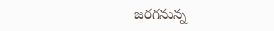జరగనున్న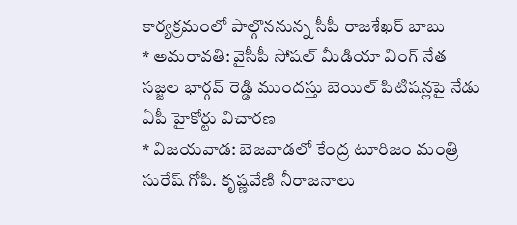కార్యక్రమంలో పాల్గొననున్న సీపీ రాజశేఖర్ బాబు
* అమరావతి: వైసీపీ సోషల్ మీడియా వింగ్ నేత సజ్జల భార్గవ్ రెడ్డి ముందస్తు బెయిల్ పిటిషన్లపై నేడు ఏపీ హైకోర్టు విచారణ
* విజయవాడ: బెజవాడలో కేంద్ర టూరిజం మంత్రి సురేష్ గోపి. కృష్ణవేణి నీరాజనాలు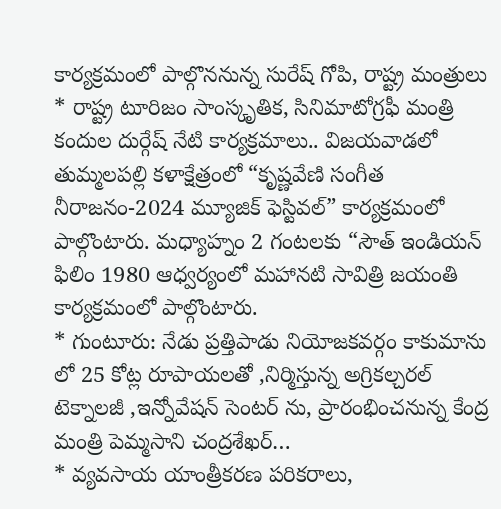కార్యక్రమంలో పాల్గొననున్న సురేష్ గోపి, రాష్ట్ర మంత్రులు
* రాష్ట్ర టూరిజం సాంస్కృతిక, సినిమాటోగ్రఫీ మంత్రి కందుల దుర్గేష్ నేటి కార్యక్రమాలు.. విజయవాడలో తుమ్మలపల్లి కళాక్షేత్రంలో “కృష్ణవేణి సంగీత నీరాజనం-2024 మ్యూజిక్ ఫెస్టివల్” కార్యక్రమంలో పాల్గొంటారు. మధ్యాహ్నం 2 గంటలకు “సౌత్ ఇండియన్ ఫిలిం 1980 ఆధ్వర్యంలో మహానటి సావిత్రి జయంతి కార్యక్రమంలో పాల్గొంటారు.
* గుంటూరు: నేడు ప్రత్తిపాడు నియోజకవర్గం కాకుమాను లో 25 కోట్ల రూపాయలతో ,నిర్మిస్తున్న అగ్రికల్చరల్ టెక్నాలజీ ,ఇన్నోవేషన్ సెంటర్ ను, ప్రారంభించనున్న కేంద్ర మంత్రి పెమ్మసాని చంద్రశేఖర్…
* వ్యవసాయ యాంత్రీకరణ పరికరాలు,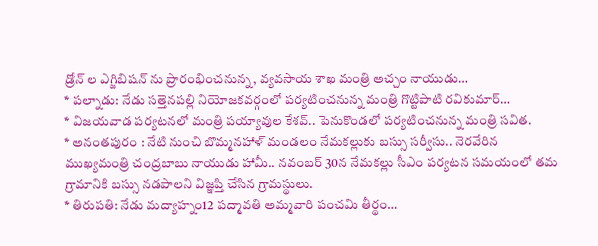డ్రోన్ ల ఎగ్జిబిషన్ ను ప్రారంభించనున్న, వ్యవసాయ శాఖ మంత్రి అచ్చం నాయుడు…
* పల్నాడు: నేడు సత్తెనపల్లి నియోజకవర్గంలో పర్యటించనున్న మంత్రి గొట్టిపాటి రవికుమార్…
* విజయవాడ పర్యటనలో మంత్రి పయ్యావుల కేశవ్.. పెనుకొండలో పర్యటించనున్న మంత్రి సవిత.
* అనంతపురం : నేటి నుంచి బొమ్మనహాళ్ మండలం నేమకల్లుకు బస్సు సర్వీసు.. నెరవేరిన ముఖ్యమంత్రి చంద్రబాబు నాయుడు హామీ.. నవంబర్ 30న నేమకల్లు సీఎం పర్యటన సమయంలో తమ గ్రామానికి బస్సు నడపాలని విజ్ఞప్తి చేసిన గ్రామస్థులు.
* తిరుపతి: నేడు మద్యాహ్నం12 పద్మావతి అమ్మవారి పంచమి తీర్థం…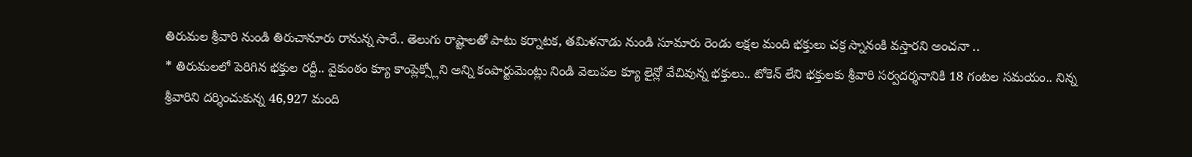తిరుమల శ్రీవారి నుండి తిరుచానూరు రానున్న సారే.. తెలుగు రాష్టాలతో పాటు కర్నాటక, తమిళనాడు నుండి సూమారు రెండు లక్షల మంది భక్తులు చక్ర స్నానంకి వస్తారని అంచనా ..
* తిరుమలలో పెరిగిన భక్తుల రద్దీ.. వైకుంఠం క్యూ కాంప్లెక్స్లోని అన్ని కంపార్టుమెంట్లు నిండి వెలుపల క్యూ లైన్లో వేచివున్న భక్తులు.. టోకెన్ లేని భక్తులకు శ్రీవారి సర్వదర్శనానికి 18 గంటల సమయం.. నిన్న శ్రీవారిని దర్శించుకున్న 46,927 మంది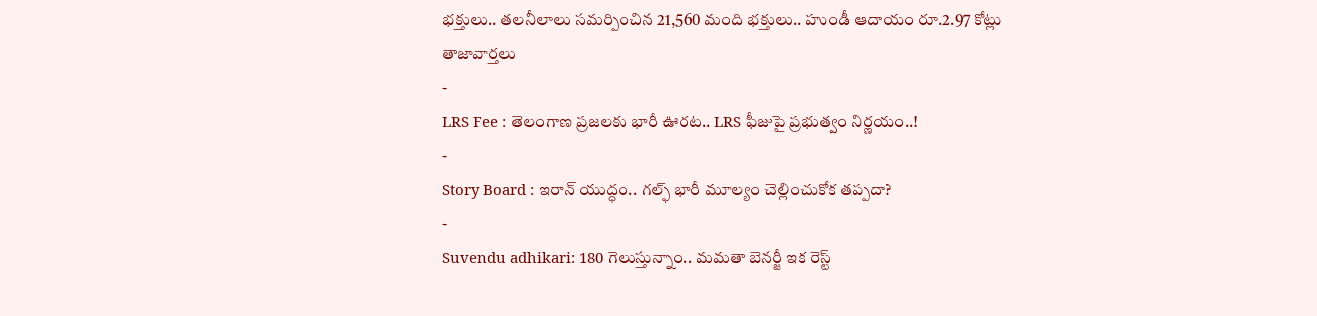భక్తులు.. తలనీలాలు సమర్పించిన 21,560 మంది భక్తులు.. హుండీ ఆదాయం రూ.2.97 కోట్లు
తాజావార్తలు
-
LRS Fee : తెలంగాణ ప్రజలకు భారీ ఊరట.. LRS ఫీజుపై ప్రభుత్వం నిర్ణయం..!
-
Story Board : ఇరాన్ యుద్ధం.. గల్ఫ్ భారీ మూల్యం చెల్లించుకోక తప్పదా?
-
Suvendu adhikari: 180 గెలుస్తున్నాం.. మమతా బెనర్జీ ఇక రెస్ట్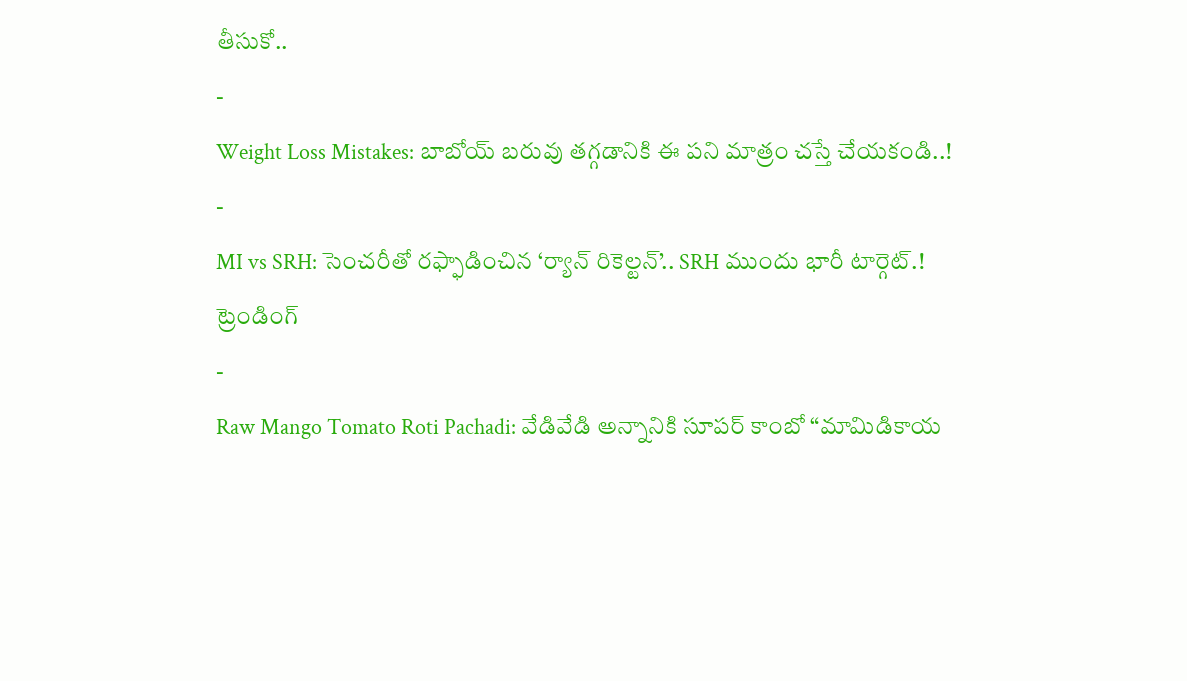తీసుకో..
-
Weight Loss Mistakes: బాబోయ్ బరువు తగ్గడానికి ఈ పని మాత్రం చస్తే చేయకండి..!
-
MI vs SRH: సెంచరీతో రఫ్ఫాడించిన ‘ర్యాన్ రికెల్టన్’.. SRH ముందు భారీ టార్గెట్.!
ట్రెండింగ్
-
Raw Mango Tomato Roti Pachadi: వేడివేడి అన్నానికి సూపర్ కాంబో “మామిడికాయ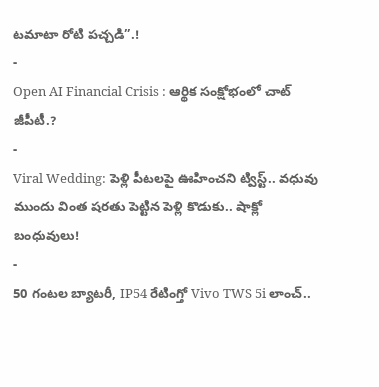టమాటా రోటి పచ్చడి”.!
-
Open AI Financial Crisis : ఆర్థిక సంక్షోభంలో చాట్ జీపీటీ.?
-
Viral Wedding: పెళ్లి పీటలపై ఊహించని ట్విస్ట్.. వధువు ముందు వింత షరతు పెట్టిన పెళ్లి కొడుకు.. షాక్లో బంధువులు!
-
50 గంటల బ్యాటరీ, IP54 రేటింగ్తో Vivo TWS 5i లాంచ్..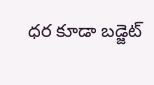ధర కూడా బడ్జెట్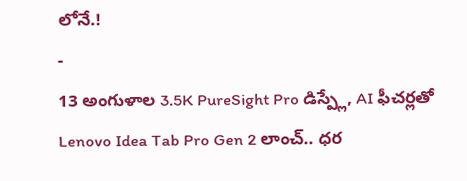లోనే.!
-
13 అంగుళాల 3.5K PureSight Pro డిస్ప్లే, AI ఫీచర్లతో Lenovo Idea Tab Pro Gen 2 లాంచ్.. ధర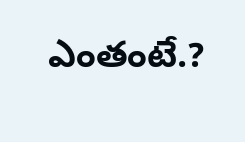ఎంతంటే.?